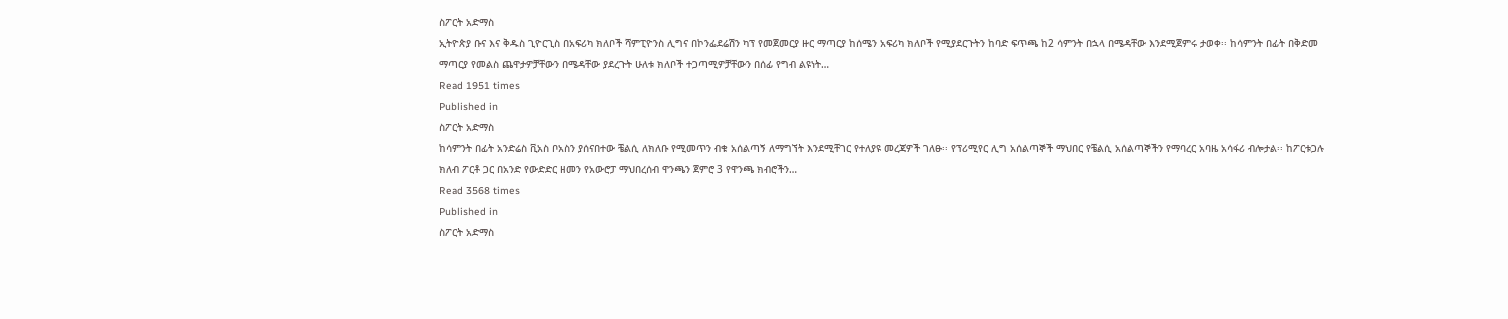ስፖርት አድማስ
ኢትዮጵያ ቡና እና ቅዱስ ጊዮርጊስ በአፍሪካ ክለቦች ሻምፒዮንስ ሊግና በኮንፌደሬሽን ካፕ የመጀመርያ ዙር ማጣርያ ከሰሜን አፍሪካ ክለቦች የሚያደርጉትን ከባድ ፍጥጫ ከ2 ሳምንት በኋላ በሜዳቸው እንደሚጀምሩ ታወቀ፡፡ ከሳምንት በፊት በቅድመ ማጣርያ የመልስ ጨዋታዎቻቸውን በሜዳቸው ያደረጉት ሁለቱ ክለቦች ተጋጣሚዎቻቸውን በሰፊ የግብ ልዩነት…
Read 1951 times
Published in
ስፖርት አድማስ
ከሳምንት በፊት አንድሬስ ቪአስ ቦአስን ያሰናበተው ቼልሲ ለክለቡ የሚመጥን ብቁ አሰልጣኝ ለማግኘት እንደሚቸገር የተለያዩ መረጃዎች ገለፁ፡፡ የፕሪሚየር ሊግ አሰልጣኞች ማህበር የቼልሲ አሰልጣኞችን የማባረር አባዜ አሳፋሪ ብሎታል፡፡ ከፖርቱጋሉ ክለብ ፖርቶ ጋር በአንድ የውድድር ዘመን የአውሮፓ ማህበረሰብ ዋንጫን ጀምሮ 3 የዋንጫ ክብሮችን…
Read 3568 times
Published in
ስፖርት አድማስ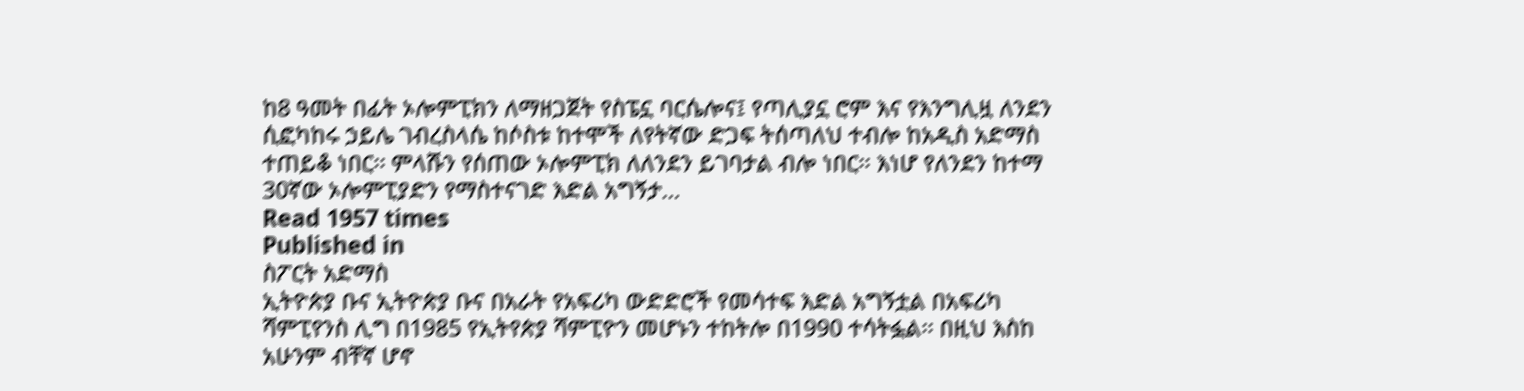ከ8 ዓመት በፊት ኦሎምፒክን ለማዘጋጀት የስፔኗ ባርሴሎና፤ የጣሊያኗ ሮም እና የእንግሊዟ ለንደን ሲፎካከሩ ኃይሌ ገብረስላሴ ከሶስቱ ከተሞች ለየትኛው ድጋፍ ትሰጣለህ ተብሎ ከአዲስ አድማስ ተጠይቆ ነበር፡፡ ምላሹን የሰጠው ኦሎምፒክ ለለንደን ይገባታል ብሎ ነበር፡፡ እነሆ የለንደን ከተማ 30ኛው ኦሎምፒያድን የማስተናገድ እድል አግኝታ…
Read 1957 times
Published in
ስፖርት አድማስ
ኢትዮጵያ ቡና ኢትዮጵያ ቡና በአራት የአፍሪካ ውድድሮች የመሳተፍ እድል አግኝቷል በአፍሪካ ሻምፒየንስ ሊግ በ1985 የኢትየጵያ ሻምፒዮን መሆኑን ተከትሎ በ1990 ተሳትፏል፡፡ በዚህ እስከ አሁንም ብቸኛ ሆኖ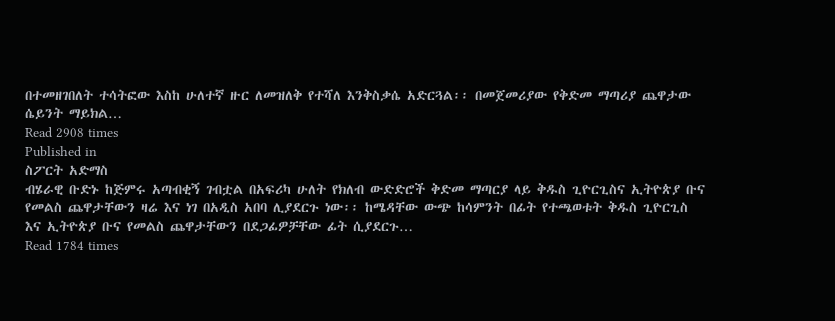በተመዘገበለት ተሳትፎው እስከ ሁለተኛ ዙር ለመዝለቅ የተሻለ እንቅስቃሴ አድርጓል፡፡ በመጀመሪያው የቅድመ ማጣሪያ ጨዋታው ሴይንት ማይክል…
Read 2908 times
Published in
ስፖርት አድማስ
ብሄራዊ ቡድኑ ከጅምሩ አጣብቂኝ ገብቷል በአፍሪካ ሁለት የክለብ ውድድሮች ቅድመ ማጣርያ ላይ ቅዱስ ጊዮርጊስና ኢትዮጵያ ቡና የመልስ ጨዋታቸውን ዛሬ እና ነገ በአዲስ አበባ ሊያደርጉ ነው፡፡ ከሜዳቸው ውጭ ከሳምንት በፊት የተጫወቱት ቅዱስ ጊዮርጊስ እና ኢትዮጵያ ቡና የመልስ ጨዋታቸውን በደጋፊዎቻቸው ፊት ሲያደርጉ…
Read 1784 times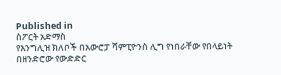Published in
ስፖርት አድማስ
የእንግሊዝ ክለቦች በአውሮፓ ሻምፒዮንስ ሊግ የነበራቸው የበላይነት በዘንድሮው የውድድር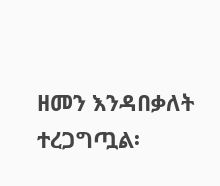ዘመን እንዳበቃለት ተረጋግጧል፡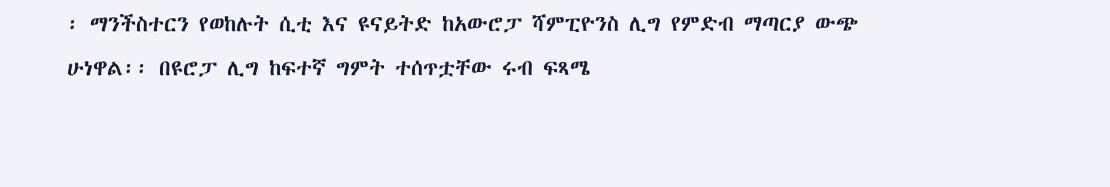፡ ማንችስተርን የወከሉት ሲቲ እና ዩናይትድ ከአውሮፓ ሻምፒዮንስ ሊግ የምድብ ማጣርያ ውጭ ሁነዋል፡፡ በዩሮፓ ሊግ ከፍተኛ ግምት ተሰጥቷቸው ሩብ ፍጻሜ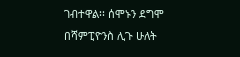ገብተዋል፡፡ ሰሞኑን ደግሞ በሻምፒዮንስ ሊጉ ሁለት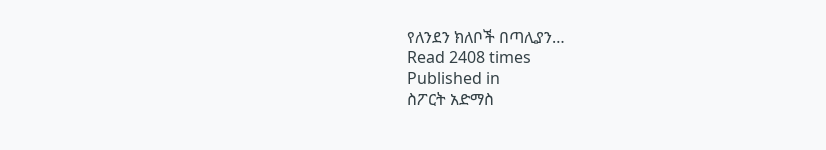የለንደን ክለቦች በጣሊያን…
Read 2408 times
Published in
ስፖርት አድማስ